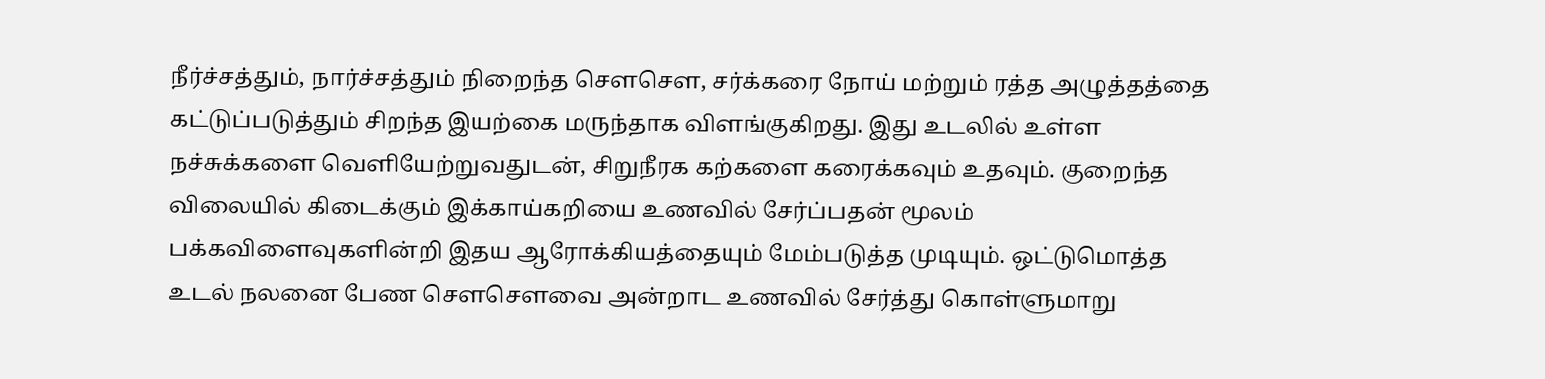நீர்ச்சத்தும், நார்ச்சத்தும் நிறைந்த சௌசௌ, சர்க்கரை நோய் மற்றும் ரத்த அழுத்தத்தை கட்டுப்படுத்தும் சிறந்த இயற்கை மருந்தாக விளங்குகிறது. இது உடலில் உள்ள நச்சுக்களை வெளியேற்றுவதுடன், சிறுநீரக கற்களை கரைக்கவும் உதவும். குறைந்த விலையில் கிடைக்கும் இக்காய்கறியை உணவில் சேர்ப்பதன் மூலம் பக்கவிளைவுகளின்றி இதய ஆரோக்கியத்தையும் மேம்படுத்த முடியும். ஒட்டுமொத்த உடல் நலனை பேண சௌசௌவை அன்றாட உணவில் சேர்த்து கொள்ளுமாறு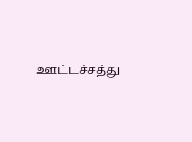ஊட்டச்சத்து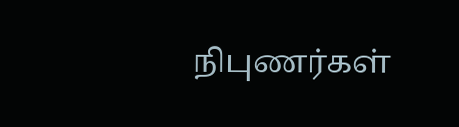நிபுணர்கள்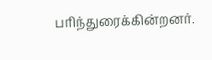பரிந்துரைக்கின்றனர்.